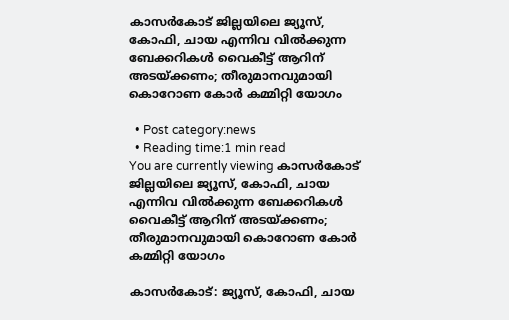കാസര്‍കോട് ജില്ലയിലെ ജ്യൂസ്, കോഫി, ചായ എന്നിവ വില്‍ക്കുന്ന ബേക്കറികള്‍ വൈകീട്ട് ആറിന് അടയ്ക്കണം; തീരുമാനവുമായി കൊറോണ കോര്‍ കമ്മിറ്റി യോഗം

  • Post category:news
  • Reading time:1 min read
You are currently viewing കാസര്‍കോട് ജില്ലയിലെ ജ്യൂസ്, കോഫി, ചായ എന്നിവ വില്‍ക്കുന്ന ബേക്കറികള്‍ വൈകീട്ട് ആറിന് അടയ്ക്കണം; തീരുമാനവുമായി കൊറോണ കോര്‍ കമ്മിറ്റി യോഗം

കാസര്‍കോട്: ജ്യൂസ്, കോഫി, ചായ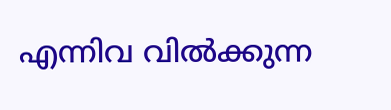എന്നിവ വില്‍ക്കുന്ന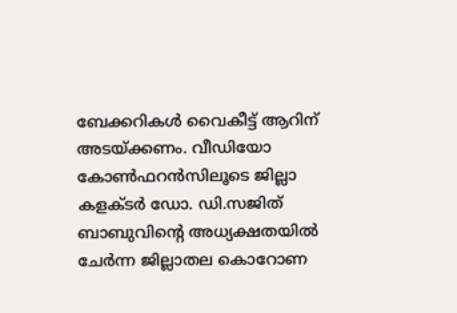ബേക്കറികള്‍ വൈകീട്ട് ആറിന് അടയ്ക്കണം. വീഡിയോ കോണ്‍ഫറന്‍സിലൂടെ ജില്ലാ കളക്ടര്‍ ഡോ. ഡി.സജിത് ബാബുവിന്‍റെ അധ്യക്ഷതയില്‍ ചേര്‍ന്ന ജില്ലാതല കൊറോണ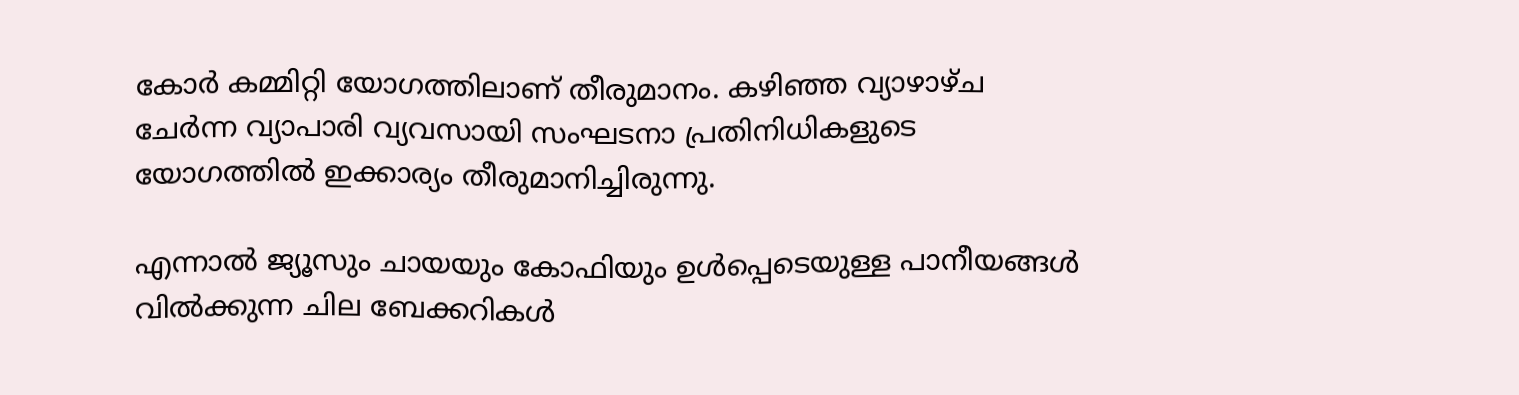കോര്‍ കമ്മിറ്റി യോഗത്തിലാണ് തീരുമാനം. കഴിഞ്ഞ വ്യാഴാഴ്ച ചേര്‍ന്ന വ്യാപാരി വ്യവസായി സംഘടനാ പ്രതിനിധികളുടെ യോഗത്തില്‍ ഇക്കാര്യം തീരുമാനിച്ചിരുന്നു.

എന്നാല്‍ ജ്യൂസും ചായയും കോഫിയും ഉള്‍പ്പെടെയുള്ള പാനീയങ്ങള്‍ വില്‍ക്കുന്ന ചില ബേക്കറികള്‍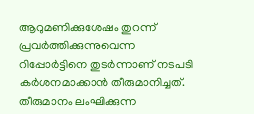ആറുമണിക്കുശേഷം തുറന്ന് പ്രവര്‍ത്തിക്കുന്നുവെന്ന റിപ്പോര്‍ട്ടിനെ തുടര്‍ന്നാണ് നടപടി കര്‍ശനമാക്കാന്‍ തീരുമാനിച്ചത്. തീരുമാനം ലംഘിക്കുന്ന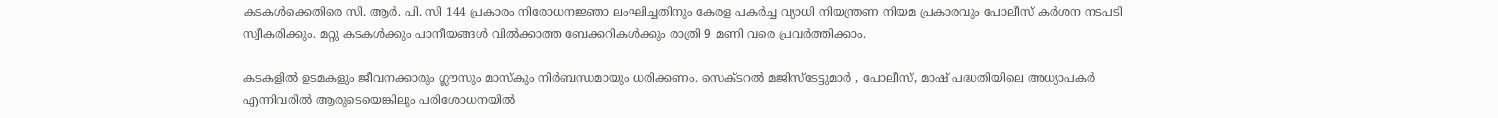കടകള്‍ക്കെതിരെ സി. ആര്‍. പി. സി 144 പ്രകാരം നിരോധനജ്ഞാ ലംഘിച്ചതിനും കേരള പകര്‍ച്ച വ്യാധി നിയന്ത്രണ നിയമ പ്രകാരവും പോലീസ് കര്‍ശന നടപടി സ്വീകരിക്കും. മറ്റു കടകള്‍ക്കും പാനീയങ്ങള്‍ വില്‍ക്കാത്ത ബേക്കറികള്‍ക്കും രാത്രി 9 മണി വരെ പ്രവര്‍ത്തിക്കാം.

കടകളില്‍ ഉടമകളും ജീവനക്കാരും ഗ്ലൗസും മാസ്‌കും നിര്‍ബന്ധമായും ധരിക്കണം. സെക്ടറല്‍ മജിസ്‌ടേട്ടുമാര്‍ , പോലീസ്, മാഷ് പദ്ധതിയിലെ അധ്യാപകര്‍ എന്നിവരില്‍ ആരുടെയെങ്കിലും പരിശോധനയില്‍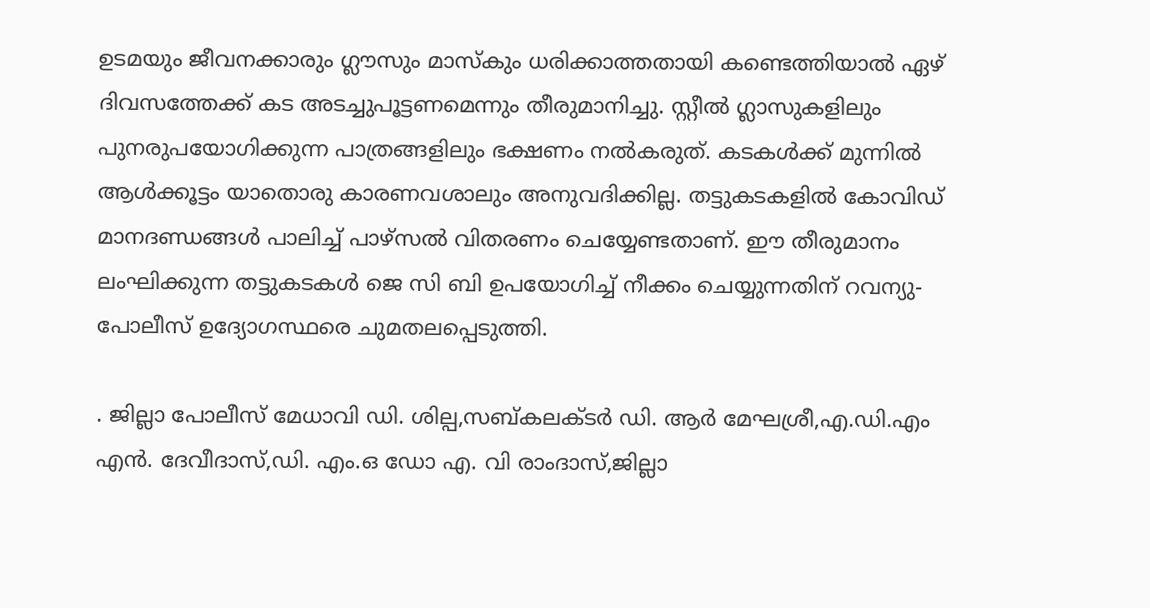ഉടമയും ജീവനക്കാരും ഗ്ലൗസും മാസ്‌കും ധരിക്കാത്തതായി കണ്ടെത്തിയാല്‍ ഏഴ് ദിവസത്തേക്ക് കട അടച്ചുപൂട്ടണമെന്നും തീരുമാനിച്ചു. സ്റ്റീല്‍ ഗ്ലാസുകളിലും പുനരുപയോഗിക്കുന്ന പാത്രങ്ങളിലും ഭക്ഷണം നല്‍കരുത്. കടകള്‍ക്ക് മുന്നില്‍ ആള്‍ക്കൂട്ടം യാതൊരു കാരണവശാലും അനുവദിക്കില്ല. തട്ടുകടകളില്‍ കോവിഡ് മാനദണ്ഡങ്ങള്‍ പാലിച്ച് പാഴ്‌സല്‍ വിതരണം ചെയ്യേണ്ടതാണ്. ഈ തീരുമാനം ലംഘിക്കുന്ന തട്ടുകടകള്‍ ജെ സി ബി ഉപയോഗിച്ച് നീക്കം ചെയ്യുന്നതിന് റവന്യു-പോലീസ് ഉദ്യോഗസ്ഥരെ ചുമതലപ്പെടുത്തി.

. ജില്ലാ പോലീസ് മേധാവി ഡി. ശില്പ,സബ്കലക്ടര്‍ ഡി. ആര്‍ മേഘശ്രീ,എ.ഡി.എം എന്‍. ദേവീദാസ്,ഡി. എം.ഒ ഡോ എ. വി രാംദാസ്,ജില്ലാ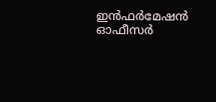ഇന്‍ഫര്‍മേഷന്‍ ഓഫീസര്‍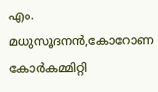എം. മധുസൂദനന്‍,കോറോണ കോര്‍കമ്മിറ്റി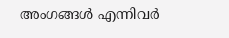അംഗങ്ങള്‍ എന്നിവര്‍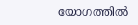യോഗത്തില്‍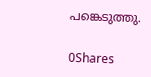പങ്കെടുത്തു.

0Shares